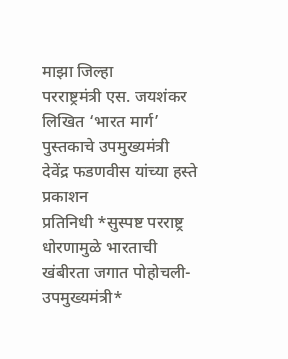माझा जिल्हा
परराष्ट्रमंत्री एस. जयशंकर लिखित ‘भारत मार्ग’ पुस्तकाचे उपमुख्यमंत्री देवेंद्र फडणवीस यांच्या हस्ते प्रकाशन
प्रतिनिधी *सुस्पष्ट परराष्ट्र धोरणामुळे भारताची खंबीरता जगात पोहोचली-उपमुख्यमंत्री*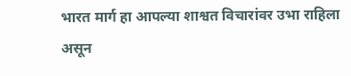भारत मार्ग हा आपल्या शाश्वत विचारांवर उभा राहिला असून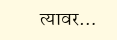त्यावर…